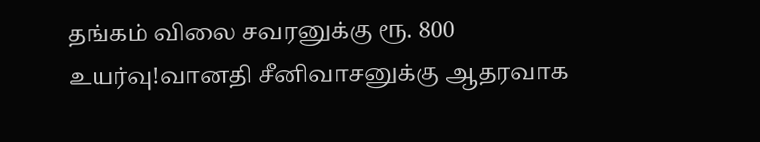தங்கம் விலை சவரனுக்கு ரூ. 800 உயர்வு!வானதி சீனிவாசனுக்கு ஆதரவாக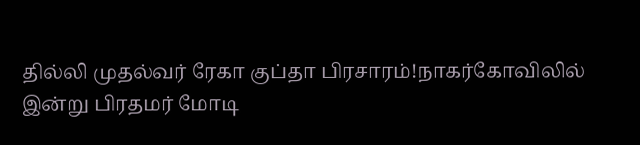தில்லி முதல்வர் ரேகா குப்தா பிரசாரம்!நாகர்கோவிலில் இன்று பிரதமர் மோடி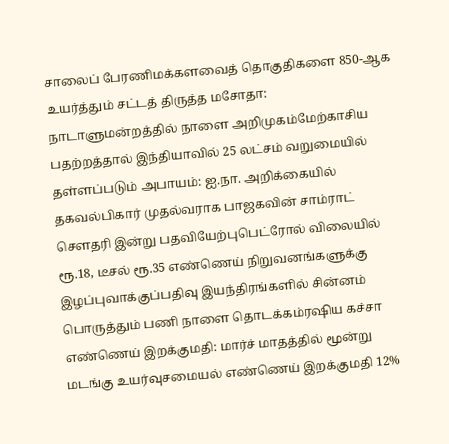சாலைப் பேரணிமக்களவைத் தொகுதிகளை 850-ஆக உயர்த்தும் சட்டத் திருத்த மசோதா: நாடாளுமன்றத்தில் நாளை அறிமுகம்மேற்காசிய பதற்றத்தால் இந்தியாவில் 25 லட்சம் வறுமையில் தள்ளப்படும் அபாயம்: ஐ.நா. அறிக்கையில் தகவல்பிகார் முதல்வராக பாஜகவின் சாம்ராட் செளதரி இன்று பதவியேற்புபெட்ரோல் விலையில் ரூ.18, டீசல் ரூ.35 எண்ணெய் நிறுவனங்களுக்கு இழப்புவாக்குப்பதிவு இயந்திரங்களில் சின்னம் பொருத்தும் பணி நாளை தொடக்கம்ரஷிய கச்சா எண்ணெய் இறக்குமதி: மார்ச் மாதத்தில் மூன்று மடங்கு உயர்வுசமையல் எண்ணெய் இறக்குமதி 12%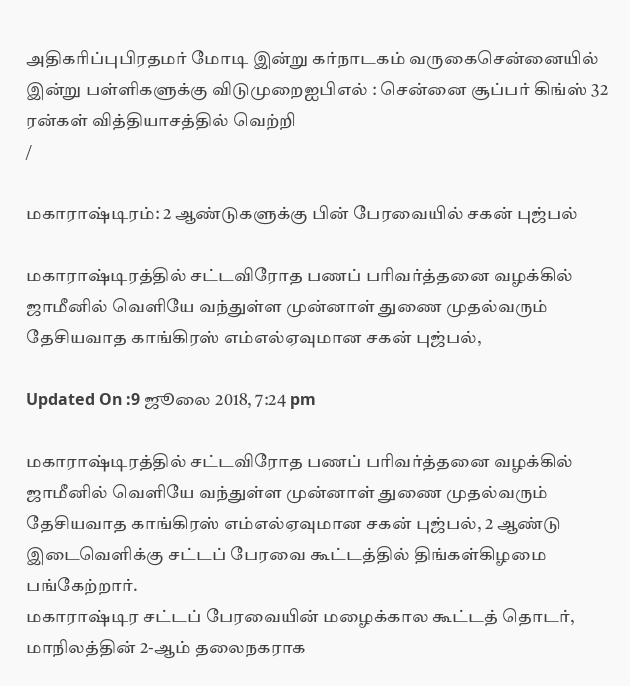அதிகரிப்புபிரதமர் மோடி இன்று கர்நாடகம் வருகைசென்னையில் இன்று பள்ளிகளுக்கு விடுமுறைஐபிஎல் : சென்னை சூப்பர் கிங்ஸ் 32 ரன்கள் வித்தியாசத்தில் வெற்றி
/

மகாராஷ்டிரம்: 2 ஆண்டுகளுக்கு பின் பேரவையில் சகன் புஜ்பல்

மகாராஷ்டிரத்தில் சட்டவிரோத பணப் பரிவர்த்தனை வழக்கில் ஜாமீனில் வெளியே வந்துள்ள முன்னாள் துணை முதல்வரும் தேசியவாத காங்கிரஸ் எம்எல்ஏவுமான சகன் புஜ்பல்,

Updated On :9 ஜூலை 2018, 7:24 pm

மகாராஷ்டிரத்தில் சட்டவிரோத பணப் பரிவர்த்தனை வழக்கில் ஜாமீனில் வெளியே வந்துள்ள முன்னாள் துணை முதல்வரும் தேசியவாத காங்கிரஸ் எம்எல்ஏவுமான சகன் புஜ்பல், 2 ஆண்டு இடைவெளிக்கு சட்டப் பேரவை கூட்டத்தில் திங்கள்கிழமை பங்கேற்றார்.
மகாராஷ்டிர சட்டப் பேரவையின் மழைக்கால கூட்டத் தொடர், மாநிலத்தின் 2-ஆம் தலைநகராக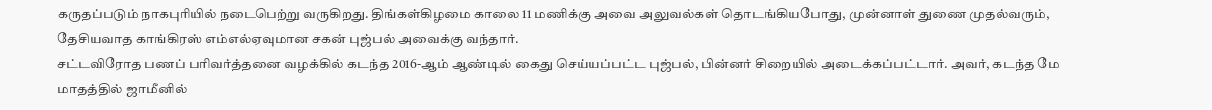கருதப்படும் நாகபுரியில் நடைபெற்று வருகிறது. திங்கள்கிழமை காலை 11 மணிக்கு அவை அலுவல்கள் தொடங்கியபோது, முன்னாள் துணை முதல்வரும், தேசியவாத காங்கிரஸ் எம்எல்ஏவுமான சகன் புஜ்பல் அவைக்கு வந்தார்.
சட்டவிரோத பணப் பரிவர்த்தனை வழக்கில் கடந்த 2016-ஆம் ஆண்டில் கைது செய்யப்பட்ட புஜ்பல், பின்னர் சிறையில் அடைக்கப்பட்டார். அவர், கடந்த மே மாதத்தில் ஜாமீனில்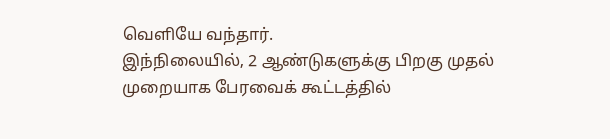வெளியே வந்தார்.
இந்நிலையில், 2 ஆண்டுகளுக்கு பிறகு முதல் முறையாக பேரவைக் கூட்டத்தில்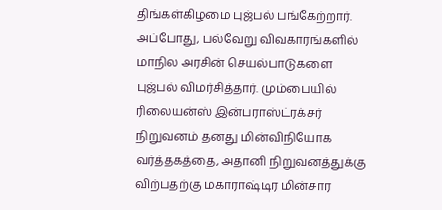திங்கள்கிழமை புஜ்பல் பங்கேற்றார். அப்போது, பல்வேறு விவகாரங்களில் மாநில அரசின் செயல்பாடுகளை புஜ்பல் விமர்சித்தார். மும்பையில் ரிலையன்ஸ் இன்பராஸ்ட்ரக்சர் நிறுவனம் தனது மின்விநியோக வர்த்தகத்தை, அதானி நிறுவனத்துக்கு விற்பதற்கு மகாராஷ்டிர மின்சார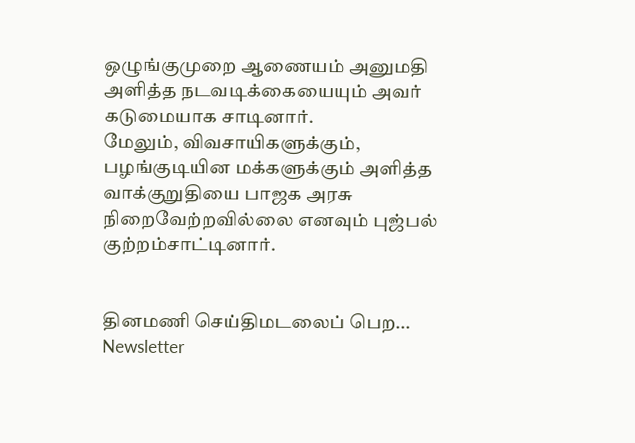ஒழுங்குமுறை ஆணையம் அனுமதி அளித்த நடவடிக்கையையும் அவர் கடுமையாக சாடினார்.
மேலும், விவசாயிகளுக்கும், பழங்குடியின மக்களுக்கும் அளித்த வாக்குறுதியை பாஜக அரசு நிறைவேற்றவில்லை எனவும் புஜ்பல் குற்றம்சாட்டினார்.


தினமணி செய்திமடலைப் பெற... Newsletter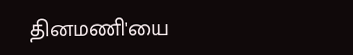தினமணி'யை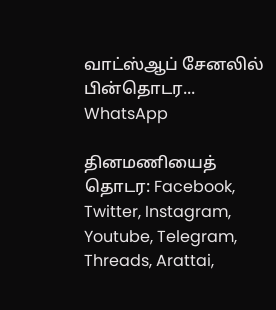வாட்ஸ்ஆப் சேனலில் பின்தொடர... WhatsApp

தினமணியைத் தொடர: Facebook, Twitter, Instagram, Youtube, Telegram, Threads, Arattai,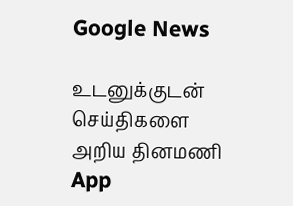Google News

உடனுக்குடன் செய்திகளை அறிய தினமணி App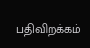பதிவிறக்கம்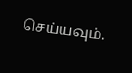செய்யவும்.